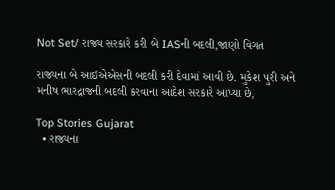Not Set/ રાજ્ય સરકારે કરી બે IASની બદલી,જાણો વિગત

રાજ્યના બે આઇએએસની બદલી કરી દેવામાં આવી છે. મુકેશ પુરી અને મનીષ ભારદ્રાજની બદલી કરવાના આદેશ સરકારે આપ્યા છે,

Top Stories Gujarat
  • રાજ્યના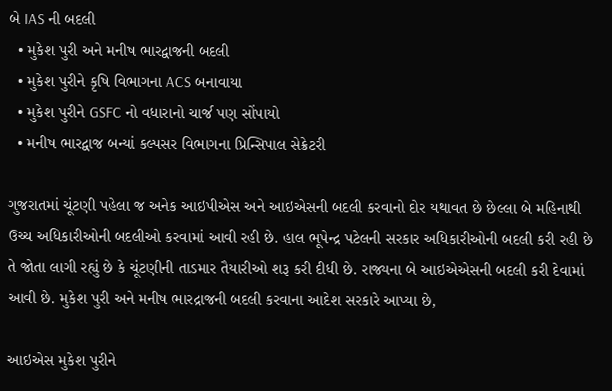બે IAS ની બદલી
  • મુકેશ પુરી અને મનીષ ભારદ્વાજની બદલી
  • મુકેશ પુરીને કૃષિ વિભાગના ACS બનાવાયા
  • મુકેશ પુરીને GSFC નો વધારાનો ચાર્જ પણ સોંપાયો
  • મનીષ ભારદ્વાજ બન્યાં કલ્પસર વિભાગના પ્રિન્સિપાલ સેક્રેટરી

ગુજરાતમાં ચૂંટણી પહેલા જ અનેક આઇપીએસ અને આઇએસની બદલી કરવાનો દોર યથાવત છે છેલ્લા બે મહિનાથી ઉચ્ચ અધિકારીઓની બદલીઓ કરવામાં આવી રહી છે. હાલ ભૂપેન્દ્ર પટેલની સરકાર અધિકારીઓની બદલી કરી રહી છે તે જોતા લાગી રહ્યું છે કે ચૂંટણીની તાડમાર તૈયારીઓ શરૂ કરી દીધી છે. રાજ્યના બે આઇએએસની બદલી કરી દેવામાં આવી છે. મુકેશ પુરી અને મનીષ ભારદ્રાજની બદલી કરવાના આદેશ સરકારે આપ્યા છે,

આઇએસ મુકેશ પુરીને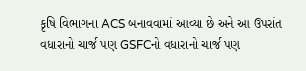કૃષિ વિભાગના ACS બનાવવામાં આવ્યા છે અને આ ઉપરાંત વધારાનો ચાર્જ પણ GSFCનો વધારાનો ચાર્જ પણ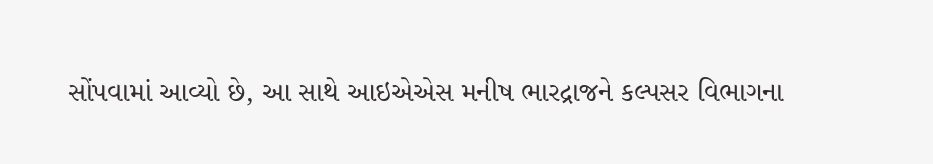સોંપવામાં આવ્યો છે, આ સાથે આઇએએસ મનીષ ભારદ્રાજને કલ્પસર વિભાગના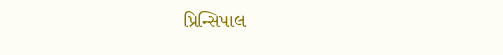પ્રિન્સિપાલ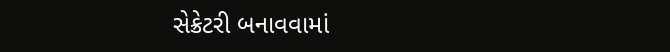સેક્રેટરી બનાવવામાં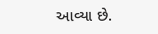આવ્યા છે.